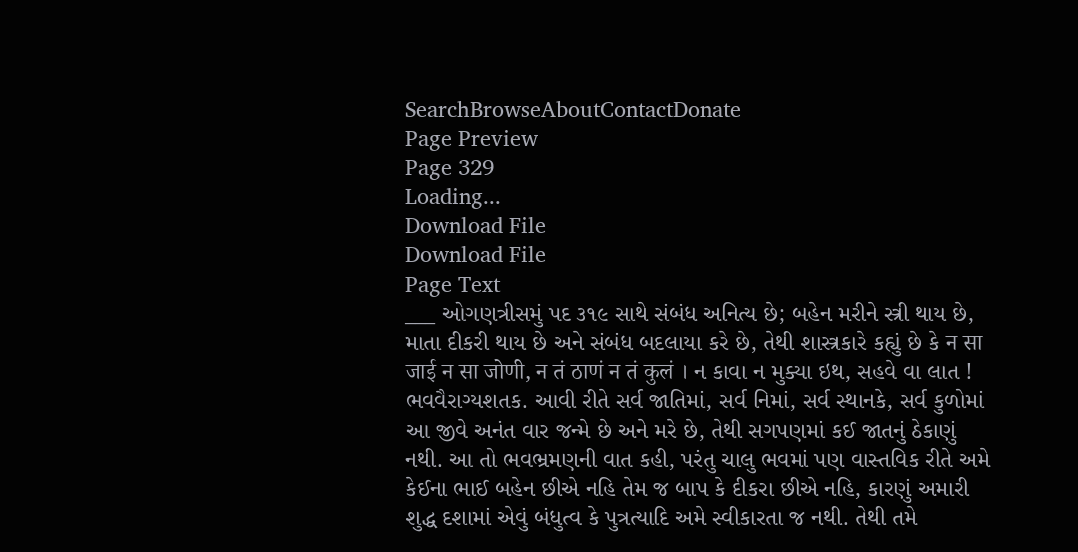SearchBrowseAboutContactDonate
Page Preview
Page 329
Loading...
Download File
Download File
Page Text
___ ઓગણત્રીસમું પદ ૩૧૯ સાથે સંબંધ અનિત્ય છે; બહેન મરીને સ્ત્રી થાય છે, માતા દીકરી થાય છે અને સંબંધ બદલાયા કરે છે, તેથી શાસ્ત્રકારે કહ્યું છે કે न सा जाई न सा जोणी, न तं ठाणं न तं कुलं । ન કાવા ન મુક્યા ઇથ, સહવે વા લાત ! ભવવૈરાગ્યશતક. આવી રીતે સર્વ જાતિમાં, સર્વ નિમાં, સર્વ સ્થાનકે, સર્વ કુળોમાં આ જીવે અનંત વાર જન્મે છે અને મરે છે, તેથી સગપણમાં કઈ જાતનું ઠેકાણું નથી. આ તો ભવભ્રમણની વાત કહી, પરંતુ ચાલુ ભવમાં પણ વાસ્તવિક રીતે અમે કેઈના ભાઈ બહેન છીએ નહિ તેમ જ બાપ કે દીકરા છીએ નહિ, કારણું અમારી શુદ્ધ દશામાં એવું બંધુત્વ કે પુત્રત્યાદિ અમે સ્વીકારતા જ નથી. તેથી તમે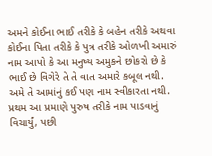અમને કોઈના ભાઈ તરીકે કે બહેન તરીકે અથવા કોઈના પિતા તરીકે કે પુત્ર તરીકે ઓળખી અમારું નામ આપો કે આ મનુષ્ય અમુકને છોકરો છે કે ભાઈ છે વિગેરે તે તે વાત અમારે કબૂલ નથી. અમે તે આમાંનું કઈ પણ નામ સ્વીકારતા નથી. પ્રથમ આ પ્રમાણે પુરુષ તરીકે નામ પાડવાનું વિચાર્યું, પછી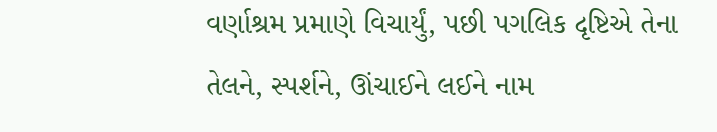વર્ણાશ્રમ પ્રમાણે વિચાર્યું, પછી પગલિક દૃષ્ટિએ તેના તેલને, સ્પર્શને, ઊંચાઈને લઈને નામ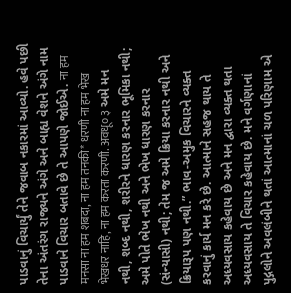પાડવાનું વિચાર્યું તેને જવાબ નકારમાં આવ્યો. હવે પછી તેના અંતરંગ રાજ્યને અંગે અને બાહ્ય વેશને અંગે નામ પાડવાને વિચાર બતાવે છે તે આપણે જોઈએ. ना हम मनसा ना हम शबदा, ना हम तनकी* धरणी ना हम भेख भेखधर नाहि, ना हम करता करणी. अवधू० ३ અમે મન નથી, શબ્દ નથી, શરીરને ધારણ કરનાર ભૂમિકા નથી; અમે પોતે ભેખ નથી અને ભેખ ધારણ કરનાર (સંન્યાસી) નથી; તેમ જ અમે ક્રિયા કરનાર નથી અને ક્રિયારૂપ પણ નથી.” ભાવ-અમુક વિચારને વ્યક્ત કરવાનું કાર્ય મન કરે છે. આત્માને સહજ થાય તે અધ્યવસાય કહેવાય છે અને મન દ્વારા વ્યક્ત થતા અધ્યવસાય તે વિચાર કહેવાય છે. મને વર્ગણાનાં પુદ્ગલોને અવલંબીને થતાં આત્માનાં ચળ પરિણામ એ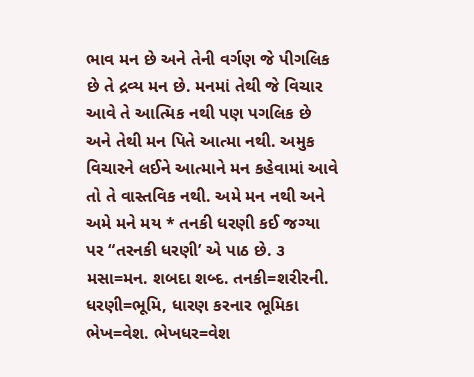ભાવ મન છે અને તેની વર્ગણ જે પીગલિક છે તે દ્રવ્ય મન છે. મનમાં તેથી જે વિચાર આવે તે આત્મિક નથી પણ પગલિક છે અને તેથી મન પિતે આત્મા નથી. અમુક વિચારને લઈને આત્માને મન કહેવામાં આવે તો તે વાસ્તવિક નથી. અમે મન નથી અને અમે મને મય * તનકી ધરણી કઈ જગ્યા પર “તરનકી ધરણી’ એ પાઠ છે. ૩ મસા=મન. શબદા શબ્દ. તનકી=શરીરની. ધરણી=ભૂમિ, ધારણ કરનાર ભૂમિકા ભેખ=વેશ. ભેખધર=વેશ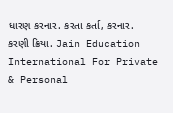ધારણ કરનાર. કરતા કર્તા, કરનાર. કરણી ક્રિયા. Jain Education International For Private & Personal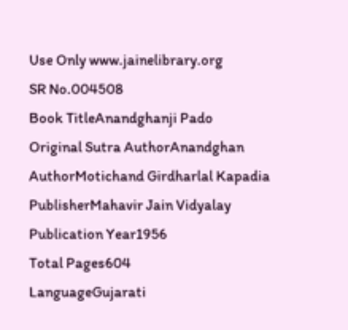Use Only www.jainelibrary.org
SR No.004508
Book TitleAnandghanji Pado
Original Sutra AuthorAnandghan
AuthorMotichand Girdharlal Kapadia
PublisherMahavir Jain Vidyalay
Publication Year1956
Total Pages604
LanguageGujarati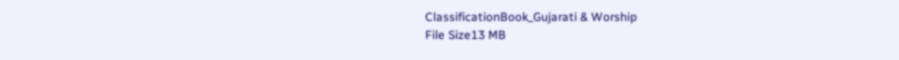ClassificationBook_Gujarati & Worship
File Size13 MB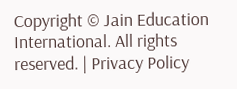Copyright © Jain Education International. All rights reserved. | Privacy Policy